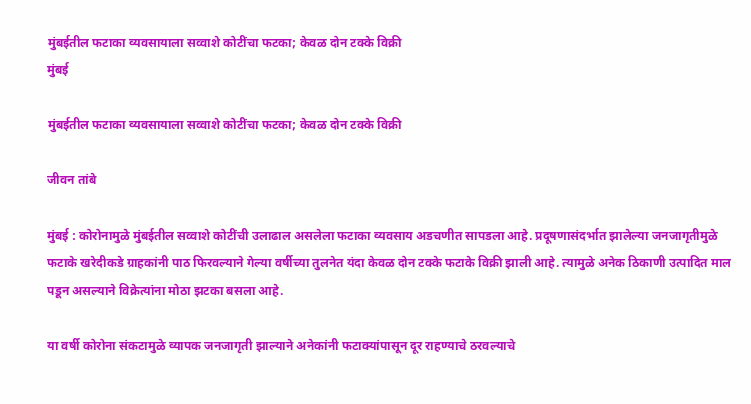मुंबईतील फटाका व्यवसायाला सव्वाशे कोटींचा फटका; केवळ दोन टक्के विक्री
मुंबई

मुंबईतील फटाका व्यवसायाला सव्वाशे कोटींचा फटका; केवळ दोन टक्के विक्री

जीवन तांबे

मुंबई : कोरोनामुळे मुंबईतील सव्वाशे कोटींची उलाढाल असलेला फटाका व्यवसाय अडचणीत सापडला आहे. प्रदूषणासंदर्भात झालेल्या जनजागृतीमुळे फटाके खरेदीकडे ग्राहकांनी पाठ फिरवल्याने गेल्या वर्षीच्या तुलनेत यंदा केवळ दोन टक्के फटाके विक्री झाली आहे. त्यामुळे अनेक ठिकाणी उत्पादित माल पडून असल्याने विक्रेत्यांना मोठा झटका बसला आहे.

या वर्षी कोरोना संकटामुळे व्यापक जनजागृती झाल्याने अनेकांनी फटाक्‍यांपासून दूर राहण्याचे ठरवल्याचे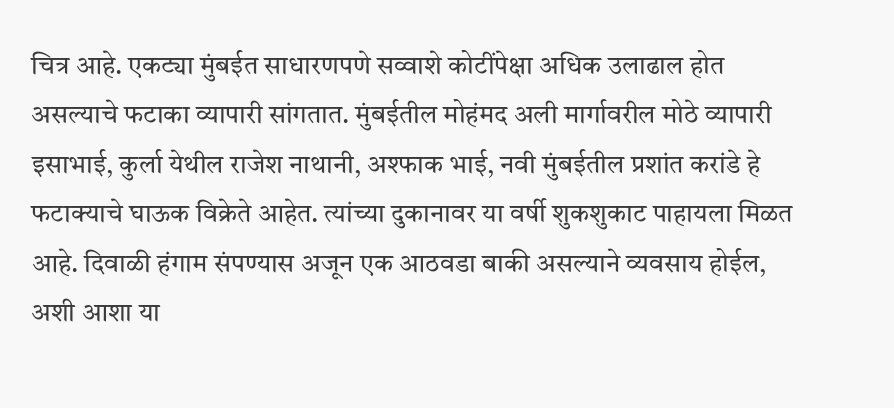चित्र आहे. एकट्या मुंबईत साधारणपणे सव्वाशे कोटींपेक्षा अधिक उलाढाल होत असल्याचे फटाका व्यापारी सांगतात. मुंबईतील मोहंमद अली मार्गावरील मोठे व्यापारी इसाभाई, कुर्ला येथील राजेश नाथानी, अश्‍फाक भाई, नवी मुंबईतील प्रशांत करांडे हे फटाक्‍याचे घाऊक विक्रेते आहेत. त्यांच्या दुकानावर या वर्षी शुकशुकाट पाहायला मिळत आहे. दिवाळी हंगाम संपण्यास अजून एक आठवडा बाकी असल्याने व्यवसाय होईल, अशी आशा या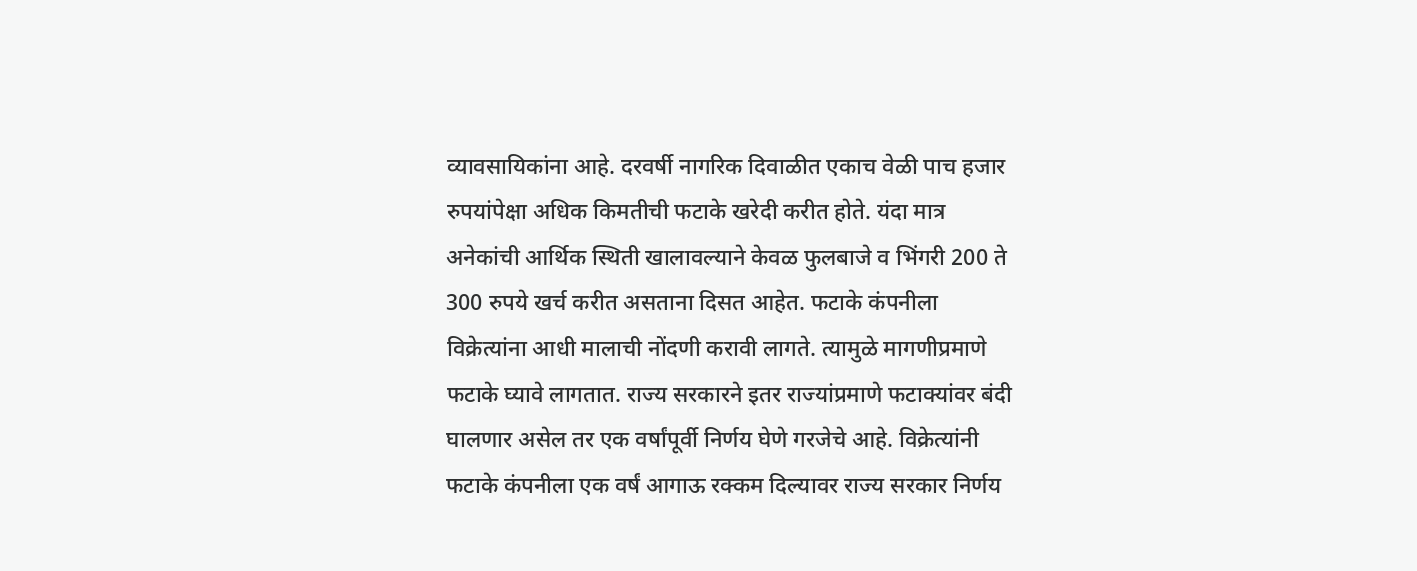व्यावसायिकांना आहे. दरवर्षी नागरिक दिवाळीत एकाच वेळी पाच हजार रुपयांपेक्षा अधिक किमतीची फटाके खरेदी करीत होते. यंदा मात्र अनेकांची आर्थिक स्थिती खालावल्याने केवळ फुलबाजे व भिंगरी 200 ते 300 रुपये खर्च करीत असताना दिसत आहेत. फटाके कंपनीला विक्रेत्यांना आधी मालाची नोंदणी करावी लागते. त्यामुळे मागणीप्रमाणे फटाके घ्यावे लागतात. राज्य सरकारने इतर राज्यांप्रमाणे फटाक्‍यांवर बंदी घालणार असेल तर एक वर्षांपूर्वी निर्णय घेणे गरजेचे आहे. विक्रेत्यांनी फटाके कंपनीला एक वर्षं आगाऊ रक्कम दिल्यावर राज्य सरकार निर्णय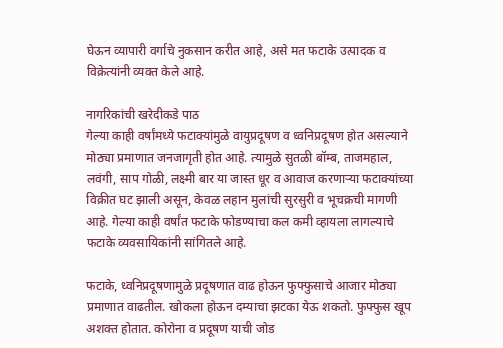घेऊन व्यापारी वर्गाचे नुकसान करीत आहे, असे मत फटाके उत्पादक व विक्रेत्यांनी व्यक्त केले आहे.

नागरिकांची खरेदीकडे पाठ
गेल्या काही वर्षांमध्ये फटाक्‍यांमुळे वायुप्रदूषण व ध्वनिप्रदूषण होत असल्याने मोठ्या प्रमाणात जनजागृती होत आहे. त्यामुळे सुतळी बॉम्ब, ताजमहाल, लवंगी, साप गोळी, लक्ष्मी बार या जास्त धूर व आवाज करणाऱ्या फटाक्‍यांच्या विक्रीत घट झाली असून, केवळ लहान मुलांची सुरसुरी व भूचक्रची मागणी आहे. गेल्या काही वर्षांत फटाके फोडण्याचा कल कमी व्हायला लागल्याचे फटाके व्यवसायिकांनी सांगितले आहे.

फटाके, ध्वनिप्रदूषणामुळे प्रदूषणात वाढ होऊन फुफ्फुसाचे आजार मोठ्या प्रमाणात वाढतील. खोकला होऊन दम्याचा झटका येऊ शकतो. फुफ्फुस खूप अशक्त होतात. कोरोना व प्रदूषण याची जोड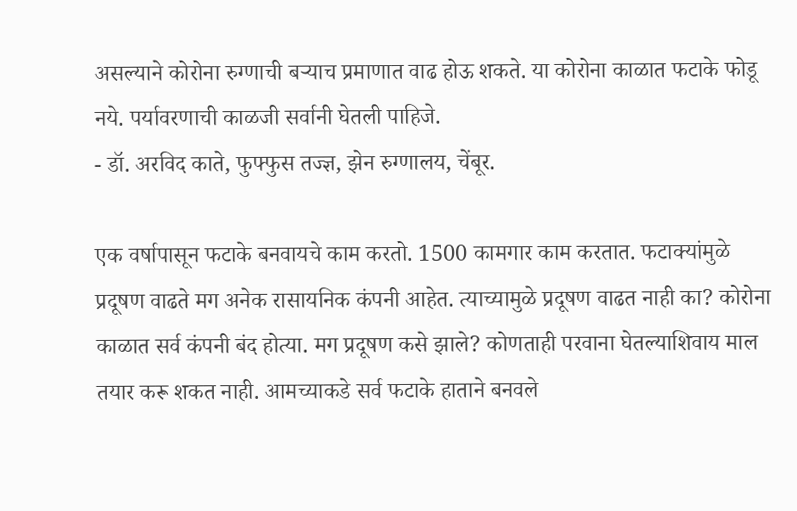असल्याने कोरोना रुग्णाची बऱ्याच प्रमाणात वाढ होऊ शकते. या कोरोना काळात फटाके फोडू नये. पर्यावरणाची काळजी सर्वानी घेतली पाहिजे.
- डॉ. अरविद काते, फुफ्फुस तज्ज्ञ, झेन रुग्णालय, चेंबूर.

एक वर्षापासून फटाके बनवायचे काम करतो. 1500 कामगार काम करतात. फटाक्‍यांमुळे प्रदूषण वाढते मग अनेक रासायनिक कंपनी आहेत. त्याच्यामुळे प्रदूषण वाढत नाही का? कोरोना काळात सर्व कंपनी बंद होत्या. मग प्रदूषण कसे झाले? कोणताही परवाना घेतल्याशिवाय माल तयार करू शकत नाही. आमच्याकडे सर्व फटाके हाताने बनवले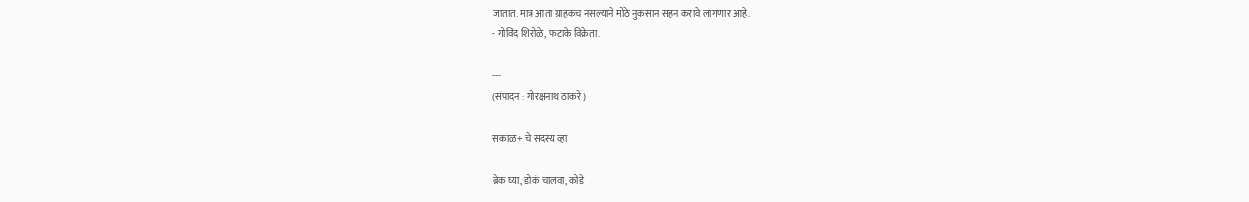जातात. मात्र आता ग्राहकच नसल्याने मोठे नुकसान सहन करावे लागणार आहे.
- गोविंद शिरोळे, फटाके विक्रेता.

---
(संपादन : गोरक्षनाथ ठाकरे)

सकाळ+ चे सदस्य व्हा

ब्रेक घ्या, डोकं चालवा, कोडे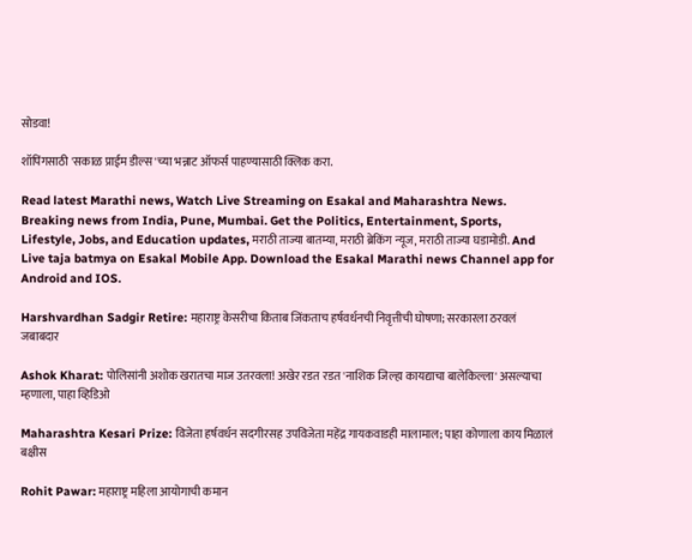सोडवा!

शॉपिंगसाठी 'सकाळ प्राईम डील्स'च्या भन्नाट ऑफर्स पाहण्यासाठी क्लिक करा.

Read latest Marathi news, Watch Live Streaming on Esakal and Maharashtra News. Breaking news from India, Pune, Mumbai. Get the Politics, Entertainment, Sports, Lifestyle, Jobs, and Education updates, मराठी ताज्या बातम्या, मराठी ब्रेकिंग न्यूज, मराठी ताज्या घडामोडी. And Live taja batmya on Esakal Mobile App. Download the Esakal Marathi news Channel app for Android and IOS.

Harshvardhan Sadgir Retire: महाराष्ट्र केसरीचा किताब जिंकताच हर्षवर्धनची निवृत्तीची घोषणा; सरकारला ठरवलं जबाबदार

Ashok Kharat: पोलिसांनी अशोक खरातचा माज उतरवला! अखेर रडत रडत 'नाशिक जिल्हा कायद्याचा बालेकिल्ला' असल्याचा म्हणाला, पाहा व्हिडिओ

Maharashtra Kesari Prize: विजेता हर्षवर्धन सदगीरसह उपविजेता महेंद्र गायकवाडही मालामाल; पाहा कोणाला काय मिळालं बक्षीस

Rohit Pawar: महाराष्ट्र महिला आयोगाची कमान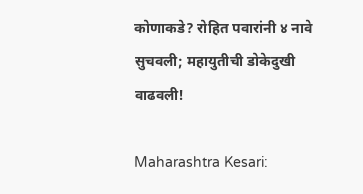कोणाकडे? रोहित पवारांनी ४ नावे सुचवली; महायुतीची डोकेदुखी वाढवली!

Maharashtra Kesari: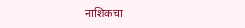नाशिकचा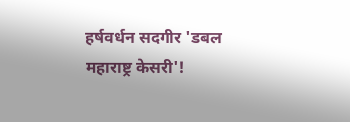हर्षवर्धन सदगीर 'डबल महाराष्ट्र केसरी'!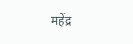महेंद्र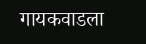गायकवाडला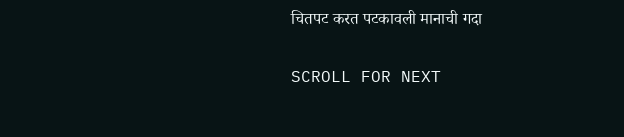चितपट करत पटकावली मानाची गदा

SCROLL FOR NEXT